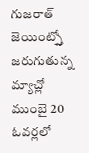గుజరాత్ జెయింట్స్తో జరుగుతున్న మ్యాచ్లో ముంబై 20 ఓవర్లలో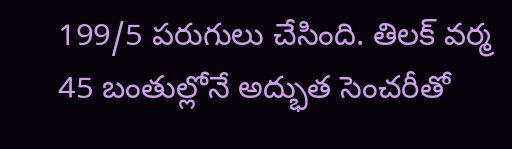199/5 పరుగులు చేసింది. తిలక్ వర్మ 45 బంతుల్లోనే అద్భుత సెంచరీతో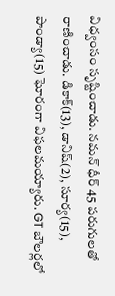విధ్వంసం సృష్టించాడు. నమన్ ధీర్ 45 పరుగులతో రాణించాడు. డికాక్(13), డానిష్(2), సూర్య(15), పాండ్యా(15) ఘోరంగా విఫలమయ్యారు. GT బౌలర్లలో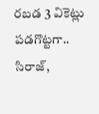రబడ 3 వికెట్లు పడగొట్టగా.. సిరాజ్,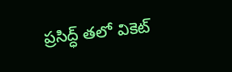ప్రసిద్ధ్ తలో వికెట్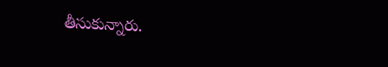తీసుకున్నారు.